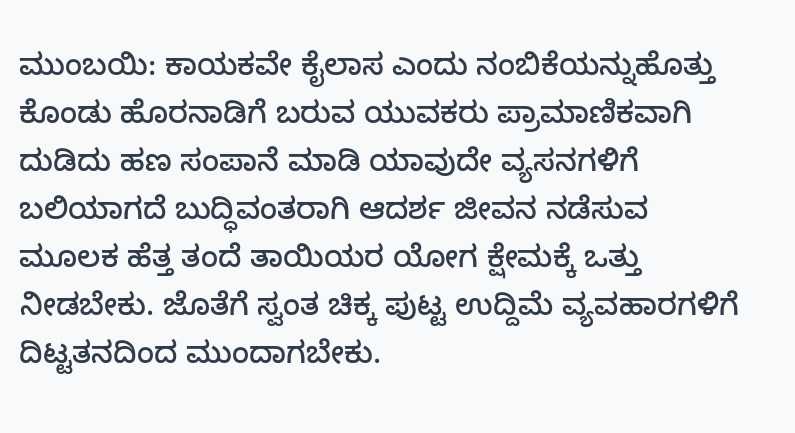ಮುಂಬಯಿ: ಕಾಯಕವೇ ಕೈಲಾಸ ಎಂದು ನಂಬಿಕೆಯನ್ನುಹೊತ್ತು ಕೊಂಡು ಹೊರನಾಡಿಗೆ ಬರುವ ಯುವಕರು ಪ್ರಾಮಾಣಿಕವಾಗಿ ದುಡಿದು ಹಣ ಸಂಪಾನೆ ಮಾಡಿ ಯಾವುದೇ ವ್ಯಸನಗಳಿಗೆ ಬಲಿಯಾಗದೆ ಬುದ್ಧಿವಂತರಾಗಿ ಆದರ್ಶ ಜೀವನ ನಡೆಸುವ ಮೂಲಕ ಹೆತ್ತ ತಂದೆ ತಾಯಿಯರ ಯೋಗ ಕ್ಷೇಮಕ್ಕೆ ಒತ್ತು ನೀಡಬೇಕು. ಜೊತೆಗೆ ಸ್ವಂತ ಚಿಕ್ಕ ಪುಟ್ಟ ಉದ್ದಿಮೆ ವ್ಯವಹಾರಗಳಿಗೆ ದಿಟ್ಟತನದಿಂದ ಮುಂದಾಗಬೇಕು.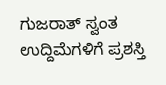ಗುಜರಾತ್ ಸ್ವಂತ ಉದ್ದಿಮೆಗಳಿಗೆ ಪ್ರಶಸ್ತಿ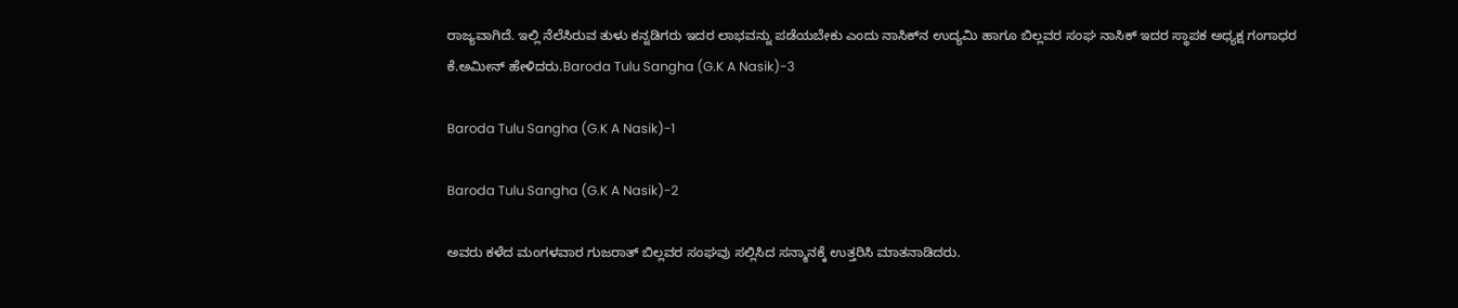ರಾಜ್ಯವಾಗಿದೆ. ಇಲ್ಲಿ ನೆಲೆಸಿರುವ ತುಳು ಕನ್ನಡಿಗರು ಇದರ ಲಾಭವನ್ನು ಪಡೆಯಬೇಕು ಎಂದು ನಾಸಿಕ್‍ನ ಉದ್ಯಮಿ ಹಾಗೂ ಬಿಲ್ಲವರ ಸಂಘ ನಾಸಿಕ್ ಇದರ ಸ್ಥಾಪಕ ಅಧ್ಯಕ್ಷ ಗಂಗಾಧರ ಕೆ.ಅಮೀನ್ ಹೇಳಿದರು.Baroda Tulu Sangha (G.K A Nasik)-3

Baroda Tulu Sangha (G.K A Nasik)-1

Baroda Tulu Sangha (G.K A Nasik)-2

ಅವರು ಕಳೆದ ಮಂಗಳವಾರ ಗುಜರಾತ್ ಬಿಲ್ಲವರ ಸಂಘವು ಸಲ್ಲಿಸಿದ ಸನ್ಮಾನಕ್ಕೆ ಉತ್ತರಿಸಿ ಮಾತನಾಡಿದರು.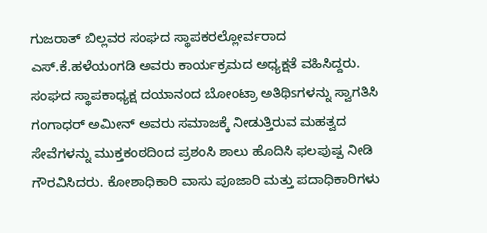ಗುಜರಾತ್ ಬಿಲ್ಲವರ ಸಂಘದ ಸ್ಥಾಪಕರಲ್ಲೋರ್ವರಾದ ಎಸ್.ಕೆ.ಹಳೆಯಂಗಡಿ ಅವರು ಕಾರ್ಯಕ್ರಮದ ಅಧ್ಯಕ್ಷತೆ ವಹಿಸಿದ್ದರು. ಸಂಘದ ಸ್ಥಾಪಕಾಧ್ಯಕ್ಷ ದಯಾನಂದ ಬೋಂಟ್ರಾ ಅತಿಥಿsಗಳನ್ನು ಸ್ವಾಗತಿಸಿ ಗಂಗಾಧರ್ ಅಮೀನ್ ಅವರು ಸಮಾಜಕ್ಕೆ ನೀಡುತ್ತಿರುವ ಮಹತ್ವದ ಸೇವೆಗಳನ್ನು ಮುಕ್ತಕಂಠದಿಂದ ಪ್ರಶಂಸಿ ಶಾಲು ಹೊದಿಸಿ ಫಲಪುಷ್ಪ ನೀಡಿ ಗೌರವಿಸಿದರು. ಕೋಶಾಧಿಕಾರಿ ವಾಸು ಪೂಜಾರಿ ಮತ್ತು ಪದಾಧಿಕಾರಿಗಳು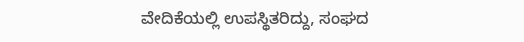ವೇದಿಕೆಯಲ್ಲಿ ಉಪಸ್ಥಿತರಿದ್ದು, ಸಂಘದ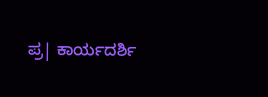ಪ್ರ| ಕಾರ್ಯದರ್ಶಿ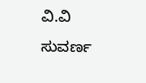ವಿ.ವಿ ಸುವರ್ಣ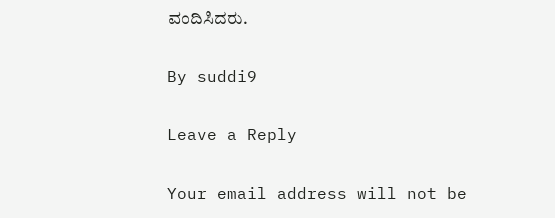ವಂದಿಸಿದರು.

By suddi9

Leave a Reply

Your email address will not be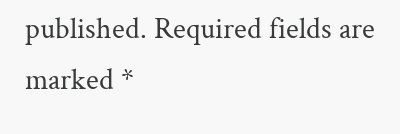published. Required fields are marked *